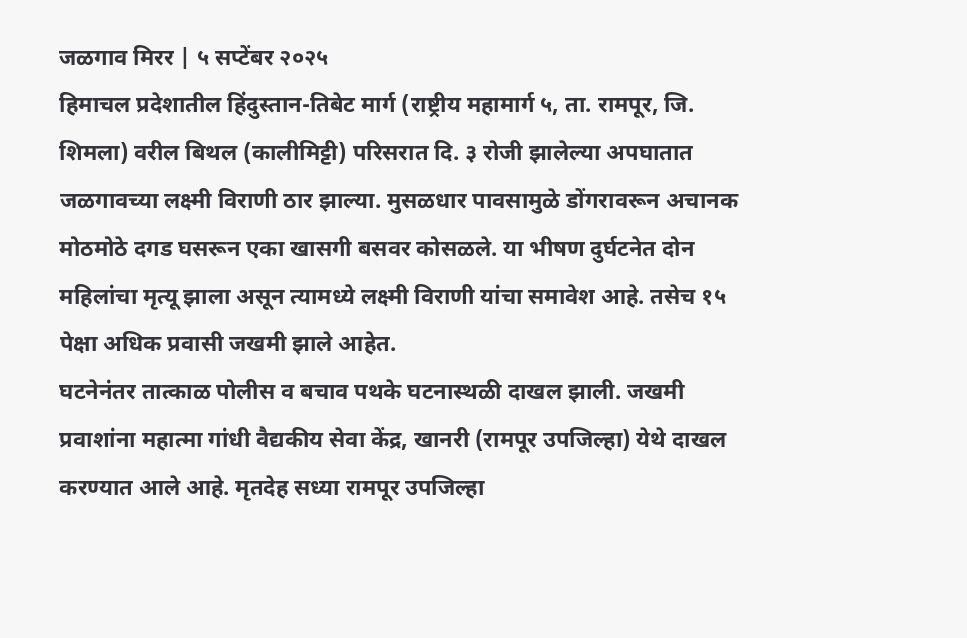जळगाव मिरर | ५ सप्टेंबर २०२५
हिमाचल प्रदेशातील हिंदुस्तान-तिबेट मार्ग (राष्ट्रीय महामार्ग ५, ता. रामपूर, जि. शिमला) वरील बिथल (कालीमिट्टी) परिसरात दि. ३ रोजी झालेल्या अपघातात जळगावच्या लक्ष्मी विराणी ठार झाल्या. मुसळधार पावसामुळे डोंगरावरून अचानक मोठमोठे दगड घसरून एका खासगी बसवर कोसळले. या भीषण दुर्घटनेत दोन महिलांचा मृत्यू झाला असून त्यामध्ये लक्ष्मी विराणी यांचा समावेश आहे. तसेच १५ पेक्षा अधिक प्रवासी जखमी झाले आहेत.
घटनेनंतर तात्काळ पोलीस व बचाव पथके घटनास्थळी दाखल झाली. जखमी प्रवाशांना महात्मा गांधी वैद्यकीय सेवा केंद्र, खानरी (रामपूर उपजिल्हा) येथे दाखल करण्यात आले आहे. मृतदेह सध्या रामपूर उपजिल्हा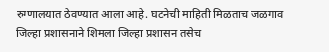रुग्णालयात ठेवण्यात आला आहे. घटनेची माहिती मिळताच जळगाव जिल्हा प्रशासनाने शिमला जिल्हा प्रशासन तसेच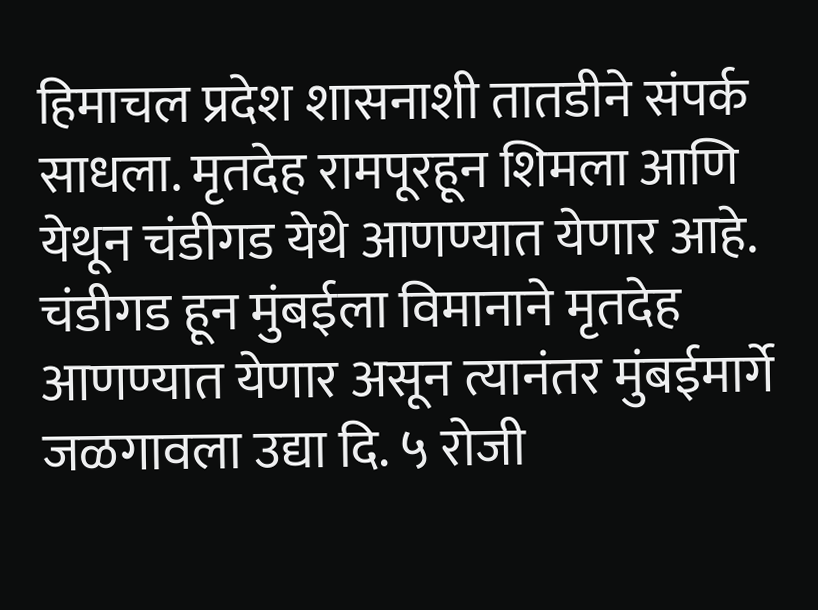हिमाचल प्रदेश शासनाशी तातडीने संपर्क साधला. मृतदेह रामपूरहून शिमला आणि येथून चंडीगड येथे आणण्यात येणार आहे. चंडीगड हून मुंबईला विमानाने मृतदेह आणण्यात येणार असून त्यानंतर मुंबईमार्गे जळगावला उद्या दि. ५ रोजी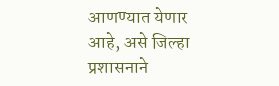आणण्यात येणार आहे, असे जिल्हा प्रशासनाने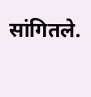सांगितले.